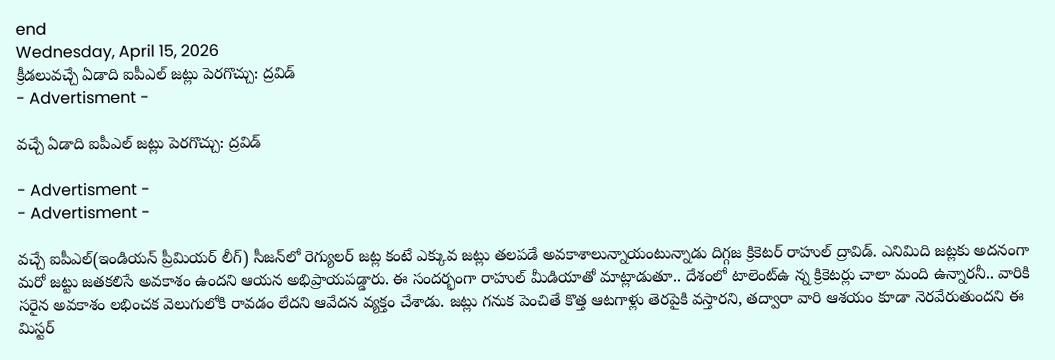end
Wednesday, April 15, 2026
క్రీడలువచ్చే ఏడాది ఐపీఎల్‌ జట్లు పెరగొచ్చు: ద్రవిడ్
- Advertisment -

వచ్చే ఏడాది ఐపీఎల్‌ జట్లు పెరగొచ్చు: ద్రవిడ్

- Advertisment -
- Advertisment -

వచ్చే ఐపీఎల్‌(ఇండియన్‌ ప్రీమియర్ లీగ్‌) సీజన్‌లో రెగ్యులర్‌ జట్ల కంటే ఎక్కువ జట్లు తలపడే అవకాశాలున్నాయంటున్నాడు దిగ్గజ క్రికెటర్‌ రాహుల్‌ ద్రావిడ్. ఎనిమిది జట్లకు అదనంగా మరో జట్టు జతకలిసే అవకాశం ఉందని ఆయన అభిప్రాయపడ్డారు. ఈ సందర్భంగా రాహుల్‌ మీడియాతో మాట్లాడుతూ.. దేశంలో టాలెంట్ఉ న్న క్రికెటర్లు చాలా మంది ఉన్నారనీ.. వారికి సరైన అవకాశం లభించక వెలుగులోకి రావడం లేదని ఆవేదన వ్యక్తం చేశాడు. జట్లు గనుక పెంచితే కొత్త ఆటగాళ్లు తెరపైకి వస్తారని, తద్వారా వారి ఆశయం కూడా నెరవేరుతుందని ఈ మిస్టర్‌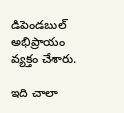డిపెండబుల్‌ అభిప్రాయం వ్యక్తం చేశారు.

ఇది చాలా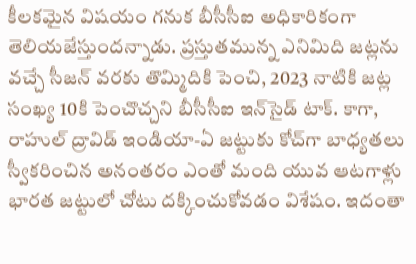కీలకమైన విషయం గనుక బీసీసీఐ అధికారికంగా తెలియజేస్తుందన్నాడు. ప్రస్తుతమున్న ఎనిమిది జట్లను వచ్చే సీజన్‌ వరకు తొమ్మిదికి పెంచి, 2023 నాటికి జట్ల సంఖ్య 10కి పెంచొచ్చని బీసీసీఐ ఇన్‌సైడ్‌ టాక్‌. కాగా, రాహుల్‌ ద్రావిడ్ ఇండియా-ఏ జట్టుకు కోచ్‌గా బాధ్యతలు స్వీకరించిన అనంతరం ఎంతో మంది యువ ఆటగాళ్లు భారత జట్టులో చోటు దక్కించుకోవడం విశేషం. ఇదంతా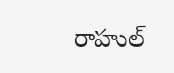రాహుల్‌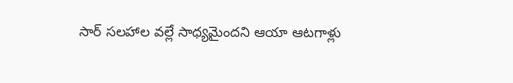సార్ సలహాల వల్లే సాధ్యమైందని ఆయా ఆటగాళ్లు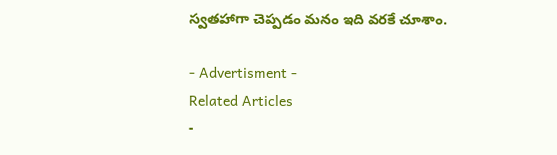స్వతహాగా చెప్పడం మనం ఇది వరకే చూశాం.

- Advertisment -
Related Articles
-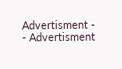Advertisment -
- Advertisment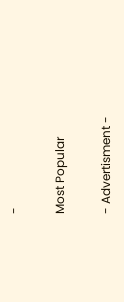-

Most Popular

- Advertisment -